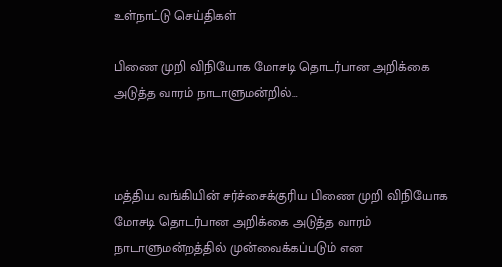உள்நாட்டு செய்திகள்

பிணை முறி விநியோக மோசடி தொடர்பான அறிக்கை அடுத்த வாரம் நாடாளுமன்றில்…



மத்திய வங்கியின் சர்ச்சைக்குரிய பிணை முறி விநியோக மோசடி தொடர்பான அறிக்கை அடுத்த வாரம் நாடாளுமன்றத்தில் முன்வைக்கப்படும் என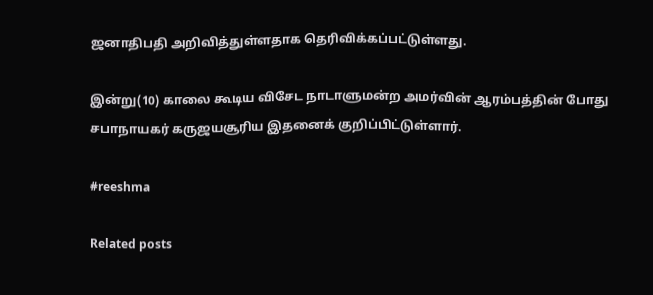ஜனாதிபதி அறிவித்துள்ளதாக தெரிவிக்கப்பட்டுள்ளது.

இன்று(10) காலை கூடிய விசேட நாடாளுமன்ற அமர்வின் ஆரம்பத்தின் போது சபாநாயகர் கருஜயசூரிய இதனைக் குறிப்பிட்டுள்ளார்.

#reeshma

Related posts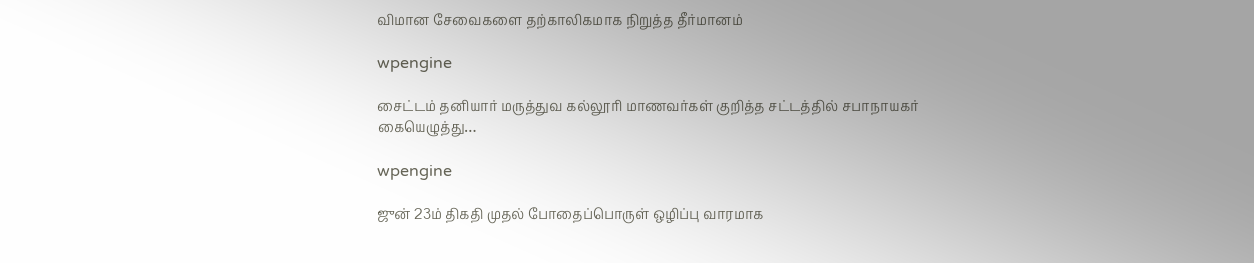விமான சேவைகளை தற்காலிகமாக நிறுத்த தீர்மானம்

wpengine

சைட்டம் தனியார் மருத்துவ கல்லூரி மாணவர்கள் குறித்த சட்டத்தில் சபாநாயகர் கையெழுத்து…

wpengine

ஜுன் 23ம் திகதி முதல் போதைப்பொருள் ஒழிப்பு வாரமாக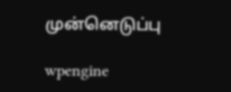முன்னெடுப்பு

wpengine